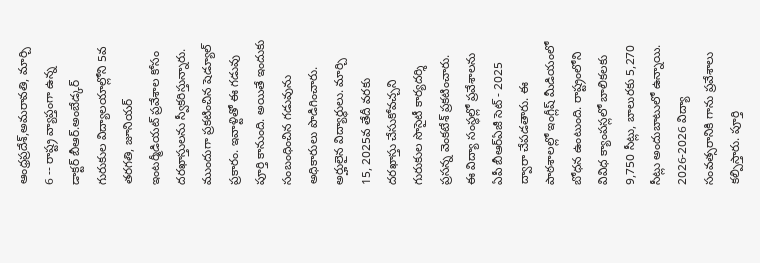ఆంధ్రప్రదేశ్,అమరావతి, మార్చి 6 -- రాష్ట్ర వ్యాప్తంగా ఉన్న డాక్టర్ బీఆర్.అంబేడ్కర్ గురుకుల విద్యాలయాల్లోని 5వ తరగతి, జూనియర్ ఇంటర్మీడియట్ ప్రవేశాల కోసం దరఖాస్తులను స్వీకరిస్తున్నారు. ముందుగా ప్రకటించిన షెడ్యూల్ ప్రకారం. ఇవాళ్టితో ఈ గడువు పూర్తి కానుంది. అయితే ఇందుకు సంబంధించిన గడువును అధికారులు పొడిగించారు. అర్హులైన విద్యార్థులు. మార్చి 15, 2025వ తేదీ వరకు దరఖాస్తు చేసుకోవచ్చని గురుకుల సొసైటీ కార్యదర్శి ప్రసన్న వెంకటేశ్ ప్రకటించారు.
ఈ విద్యా సంస్థల్లో ప్రవేశాలను ఏపీ బీఆర్ఏజీ సెట్ - 2025 ద్వారా చేపడతారు. ఈ పాఠశాలల్లో ఇంగ్లీష్ మీడియంలో బోధన ఉంటుంది. రాష్ట్రంలోని వివిధ క్యాంపస్లలో బాలికలకు 9,750 సీట్లు, బాలురకు 5,270 సీట్లు అందుబాటులో ఉన్నాయి. 2026-2026 విద్యా సంవత్సరానికి గాను ప్రవేశాలు కల్పిస్తారు. పూర్తి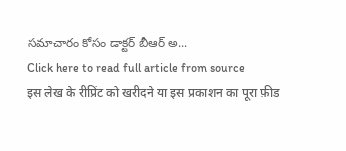సమాచారం కోసం డాక్టర్ బీఆర్ అ...
Click here to read full article from source
इस लेख के रीप्रिंट को खरीदने या इस प्रकाशन का पूरा फ़ीड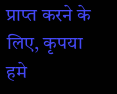प्राप्त करने के लिए, कृपया
हमे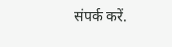संपर्क करें.